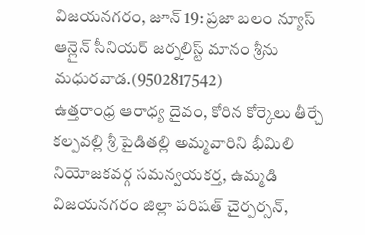విజయనగరం, జూన్ 19: ప్రజా బలం న్యూస్ ఆన్లైన్ సీనియర్ జర్నలిస్ట్ మానం శ్రీను మధురవాడ.(9502817542)
ఉత్తరాంధ్ర ఆరాధ్య దైవం, కోరిన కోర్కెలు తీర్చే కల్పవల్లి శ్రీ పైడితల్లి అమ్మవారిని భీమిలి నియోజకవర్గ సమన్వయకర్త, ఉమ్మడి విజయనగరం జిల్లా పరిషత్ చైర్పర్సన్,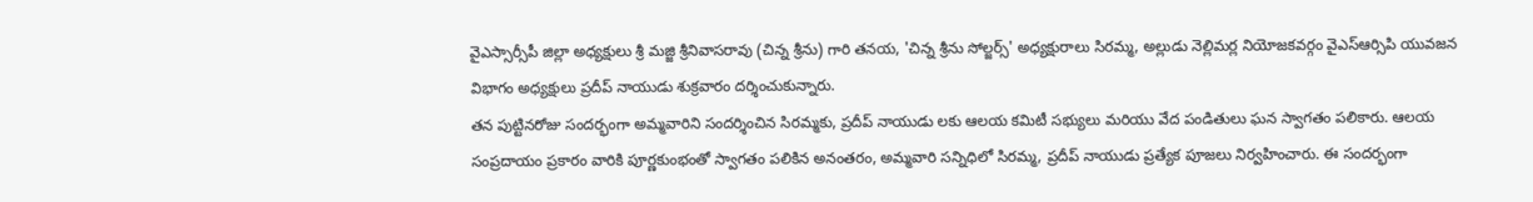వైఎస్సార్సీపీ జిల్లా అధ్యక్షులు శ్రీ మజ్జి శ్రీనివాసరావు (చిన్న శ్రీను) గారి తనయ, 'చిన్న శ్రీను సోల్జర్స్' అధ్యక్షురాలు సిరమ్మ, అల్లుడు నెల్లిమర్ల నియోజకవర్గం వైఎస్ఆర్సిపి యువజన విభాగం అధ్యక్షులు ప్రదీప్ నాయుడు శుక్రవారం దర్శించుకున్నారు.
తన పుట్టినరోజు సందర్భంగా అమ్మవారిని సందర్శించిన సిరమ్మకు, ప్రదీప్ నాయుడు లకు ఆలయ కమిటీ సభ్యులు మరియు వేద పండితులు ఘన స్వాగతం పలికారు. ఆలయ సంప్రదాయం ప్రకారం వారికి పూర్ణకుంభంతో స్వాగతం పలికిన అనంతరం, అమ్మవారి సన్నిధిలో సిరమ్మ, ప్రదీప్ నాయుడు ప్రత్యేక పూజలు నిర్వహించారు. ఈ సందర్భంగా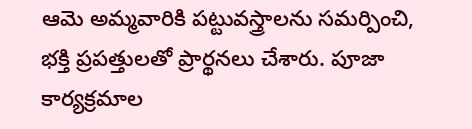ఆమె అమ్మవారికి పట్టువస్త్రాలను సమర్పించి, భక్తి ప్రపత్తులతో ప్రార్థనలు చేశారు. పూజా కార్యక్రమాల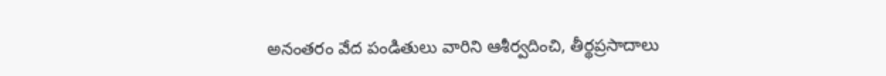అనంతరం వేద పండితులు వారిని ఆశీర్వదించి, తీర్థప్రసాదాలు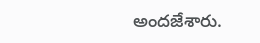అందజేశారు.